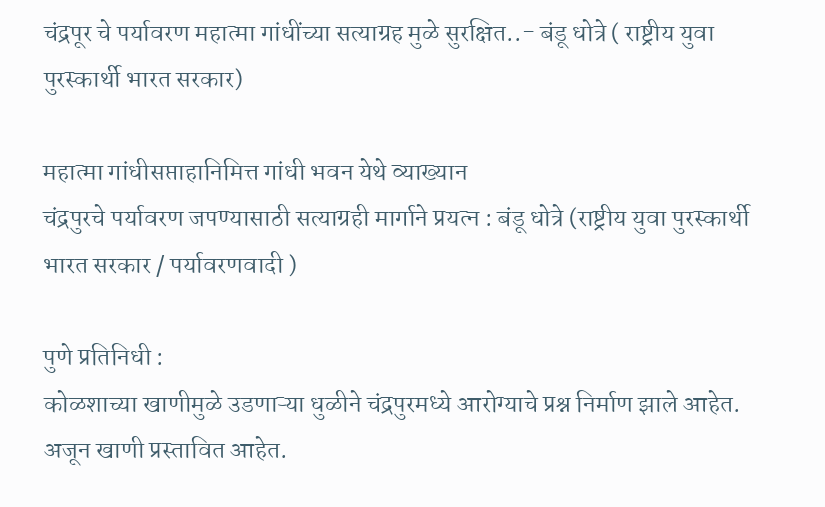चंद्रपूर चे पर्यावरण महात्मा गांधींच्या सत्याग्रह मुळे सुरक्षित..- बंडू धोत्रे ( राष्ट्रीय युवा पुरस्कार्थी भारत सरकार)

महात्मा गांधीसप्ताहानिमित्त गांधी भवन येथे व्याख्यान
चंद्रपुरचे पर्यावरण जपण्यासाठी सत्याग्रही मार्गाने प्रयत्न : बंडू धोत्रे (राष्ट्रीय युवा पुरस्कार्थी भारत सरकार / पर्यावरणवादी )

पुणे प्रतिनिधी :
कोळशाच्या खाणीमुळे उडणाऱ्या धुळीने चंद्रपुरमध्ये आरोग्याचे प्रश्न निर्माण झाले आहेत. अजून खाणी प्रस्तावित आहेत.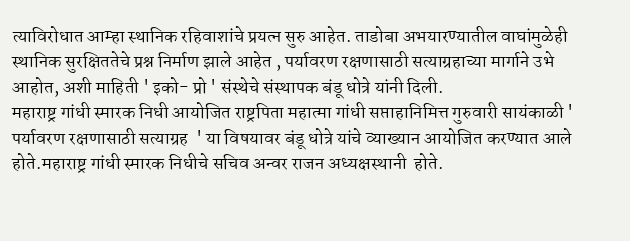त्याविरोधात आम्हा स्थानिक रहिवाशांचे प्रयत्न सुरु आहेत. ताडोबा अभयारण्यातील वाघांमुळेही स्थानिक सुरक्षिततेचे प्रश्न निर्माण झाले आहेत , पर्यावरण रक्षणासाठी सत्याग्रहाच्या मार्गाने उभे आहोत, अशी माहिती ' इको- प्रो ' संस्थेचे संस्थापक बंडू धोत्रे यांनी दिली.
महाराष्ट्र गांधी स्मारक निधी आयोजित राष्ट्रपिता महात्मा गांधी सप्ताहानिमित्त गुरुवारी सायंकाळी ' पर्यावरण रक्षणासाठी सत्याग्रह  ' या विषयावर बंडू धोत्रे यांचे व्याख्यान आयोजित करण्यात आले होते.महाराष्ट्र गांधी स्मारक निधीचे सचिव अन्वर राजन अध्यक्षस्थानी  होते.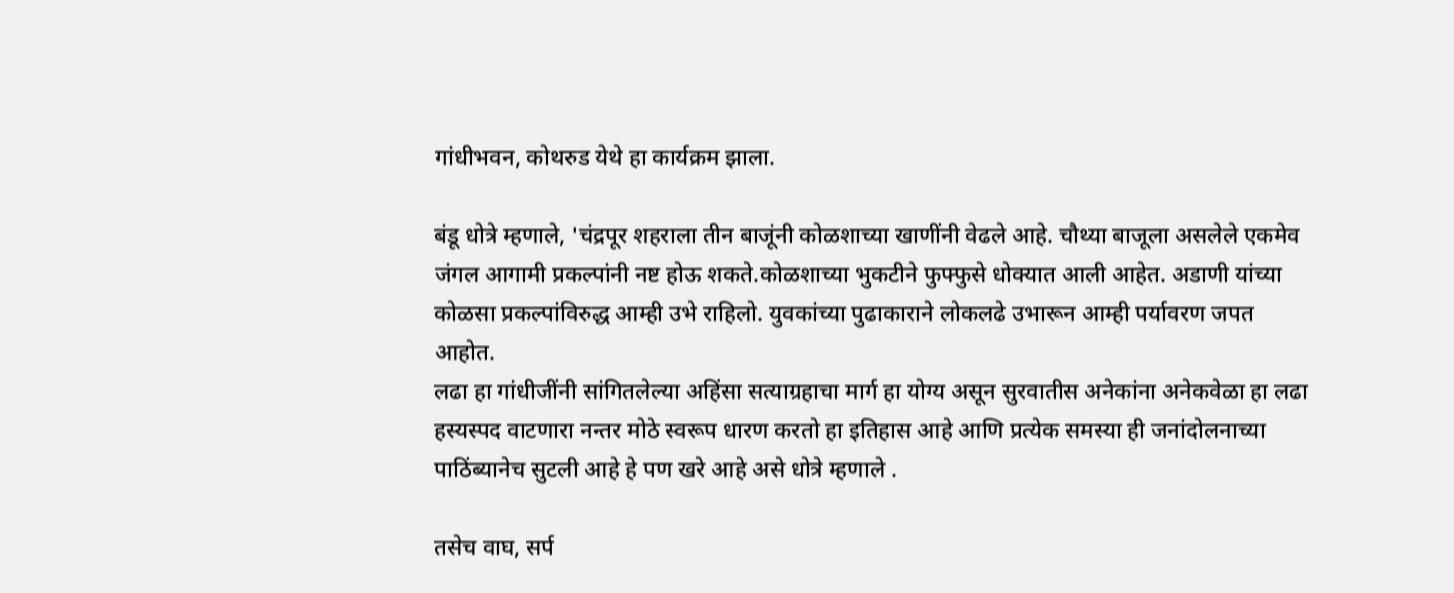गांधीभवन, कोथरुड येथे हा कार्यक्रम झाला.

बंडू धोत्रे म्हणाले, 'चंद्रपूर शहराला तीन बाजूंनी कोळशाच्या खाणींनी वेढले आहे. चौथ्या बाजूला असलेले एकमेव जंगल आगामी प्रकल्पांनी नष्ट होऊ शकते.कोळशाच्या भुकटीने फुफ्फुसे धोक्यात आली आहेत. अडाणी यांच्या कोळसा प्रकल्पांविरुद्ध आम्ही उभे राहिलो. युवकांच्या पुढाकाराने लोकलढे उभारून आम्ही पर्यावरण जपत आहोत.
लढा हा गांधीजींनी सांगितलेल्या अहिंसा सत्याग्रहाचा मार्ग हा योग्य असून सुरवातीस अनेकांना अनेकवेळा हा लढा हस्यस्पद वाटणारा नन्तर मोठे स्वरूप धारण करतो हा इतिहास आहे आणि प्रत्येक समस्या ही जनांदोलनाच्या पाठिंब्यानेच सुटली आहे हे पण खरे आहे असे धोत्रे म्हणाले .

तसेच वाघ, सर्प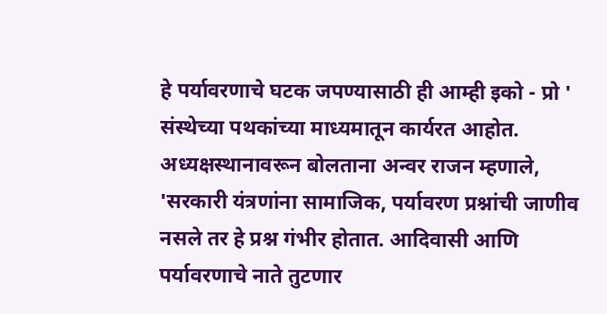हे पर्यावरणाचे घटक जपण्यासाठी ही आम्ही इको - प्रो ' संस्थेच्या पथकांच्या माध्यमातून कार्यरत आहोत.
अध्यक्षस्थानावरून बोलताना अन्वर राजन म्हणाले, 'सरकारी यंत्रणांना सामाजिक, पर्यावरण प्रश्नांची जाणीव नसले तर हे प्रश्न गंभीर होतात. आदिवासी आणि पर्यावरणाचे नाते तुटणार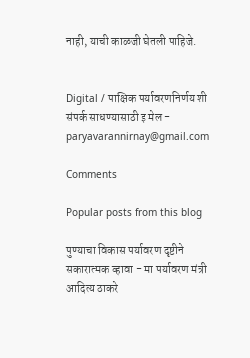नाही, याची काळजी घेतली पाहिजे.


Digital / पाक्षिक पर्यावरणनिर्णय शी संपर्क साधण्यासाठी इ मेल - paryavarannirnay@gmail.com

Comments

Popular posts from this blog

पुण्याचा विकास पर्यावरण दृष्टीने सकारात्मक व्हावा - मा पर्यावरण मंत्री आदित्य ठाकरे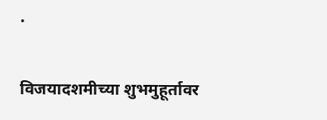.

विजयादशमीच्या शुभमुहूर्तावर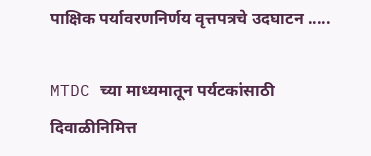पाक्षिक पर्यावरणनिर्णय वृत्तपत्रचे उदघाटन .....

MTDC च्या माध्यमातून पर्यटकांसाठी दिवाळीनिमित्त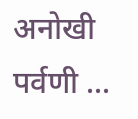अनोखी पर्वणी ...